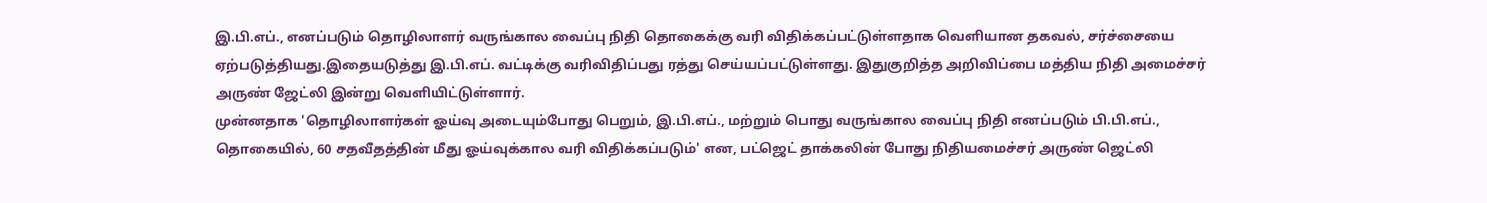இ.பி.எப்., எனப்படும் தொழிலாளர் வருங்கால வைப்பு நிதி தொகைக்கு வரி விதிக்கப்பட்டுள்ளதாக வெளியான தகவல், சர்ச்சையை ஏற்படுத்தியது.இதையடுத்து இ.பி.எப். வட்டிக்கு வரிவிதிப்பது ரத்து செய்யப்பட்டுள்ளது. இதுகுறித்த அறிவிப்பை மத்திய நிதி அமைச்சர் அருண் ஜேட்லி இன்று வெளியிட்டுள்ளார்.
முன்னதாக 'தொழிலாளர்கள் ஓய்வு அடையும்போது பெறும், இ.பி.எப்., மற்றும் பொது வருங்கால வைப்பு நிதி எனப்படும் பி.பி.எப்., தொகையில், 60 சதவீதத்தின் மீது ஓய்வுக்கால வரி விதிக்கப்படும்' என, பட்ஜெட் தாக்கலின் போது நிதியமைச்சர் அருண் ஜெட்லி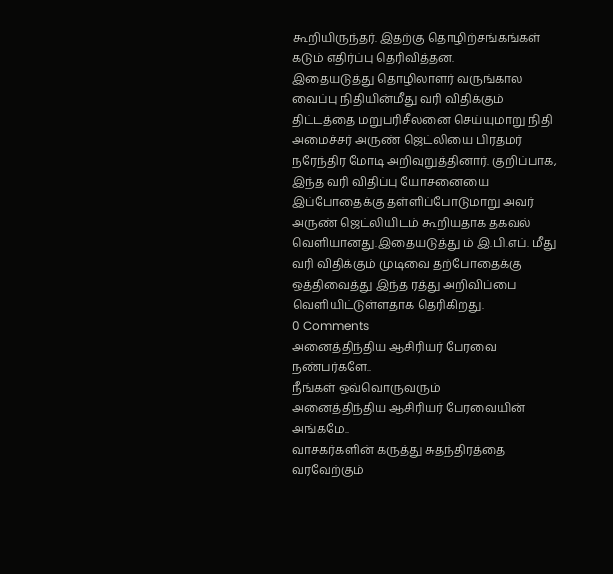கூறியிருந்தர். இதற்கு தொழிற்சங்கங்கள் கடும் எதிர்ப்பு தெரிவித்தன.
இதையடுத்து தொழிலாளர் வருங்கால வைப்பு நிதியின்மீது வரி விதிக்கும் திட்டத்தை மறுபரிசீலனை செய்யுமாறு நிதி அமைச்சர் அருண் ஜெட்லியை பிரதமர் நரேந்திர மோடி அறிவுறுத்தினார். குறிப்பாக, இந்த வரி விதிப்பு யோசனையை இப்போதைக்கு தள்ளிப்போடுமாறு அவர் அருண் ஜெட்லியிடம் கூறியதாக தகவல் வெளியானது.இதையடுத்து ம் இ.பி.எப். மீது வரி விதிக்கும் முடிவை தற்போதைக்கு ஒத்திவைத்து இந்த ரத்து அறிவிப்பை வெளியிட்டுள்ளதாக தெரிகிறது.
0 Comments
அனைத்திந்திய ஆசிரியர் பேரவை நண்பர்களே..
நீங்கள் ஒவ்வொருவரும்
அனைத்திந்திய ஆசிரியர் பேரவையின் அங்கமே..
வாசகர்களின் கருத்து சுதந்திரத்தை வரவேற்கும்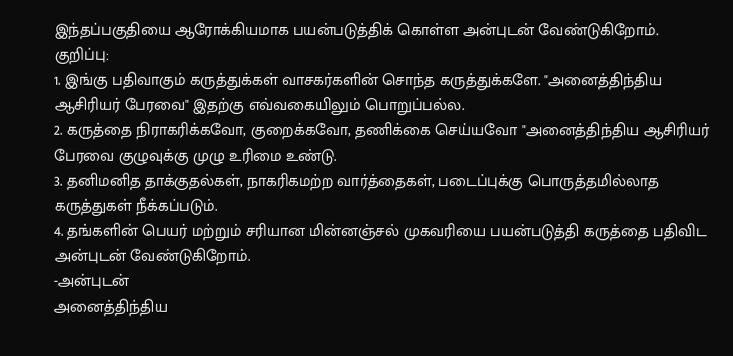இந்தப்பகுதியை ஆரோக்கியமாக பயன்படுத்திக் கொள்ள அன்புடன் வேண்டுகிறோம்.
குறிப்பு:
1. இங்கு பதிவாகும் கருத்துக்கள் வாசகர்களின் சொந்த கருத்துக்களே. "அனைத்திந்திய ஆசிரியர் பேரவை" இதற்கு எவ்வகையிலும் பொறுப்பல்ல.
2. கருத்தை நிராகரிக்கவோ, குறைக்கவோ, தணிக்கை செய்யவோ "அனைத்திந்திய ஆசிரியர் பேரவை குழுவுக்கு முழு உரிமை உண்டு.
3. தனிமனித தாக்குதல்கள், நாகரிகமற்ற வார்த்தைகள், படைப்புக்கு பொருத்தமில்லாத கருத்துகள் நீக்கப்படும்.
4. தங்களின் பெயர் மற்றும் சரியான மின்னஞ்சல் முகவரியை பயன்படுத்தி கருத்தை பதிவிட அன்புடன் வேண்டுகிறோம்.
-அன்புடன்
அனைத்திந்திய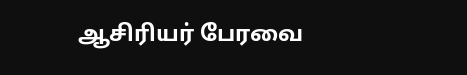ஆசிரியர் பேரவை